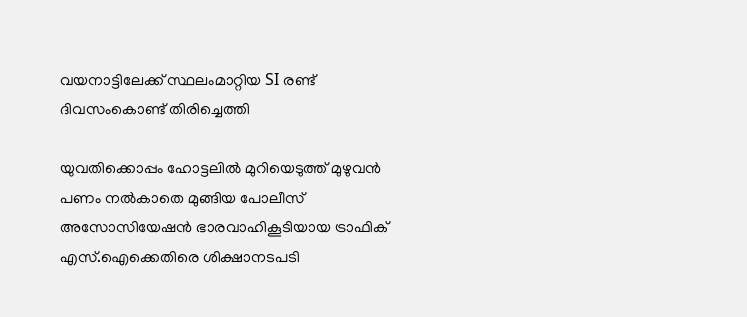വയനാട്ടിലേക്ക് സ്ഥലംമാറ്റിയ SI രണ്ട് ദിവസംകൊണ്ട് തിരിച്ചെത്തി

യുവതിക്കൊപ്പം ഹോട്ടലിൽ മുറിയെടുത്ത് മുഴുവൻ പണം നൽകാതെ മുങ്ങിയ പോലീസ് അസോസിയേഷൻ ഭാരവാഹികൂടിയായ ട്രാഫിക് എസ്.ഐക്കെതിരെ ശിക്ഷാനടപടി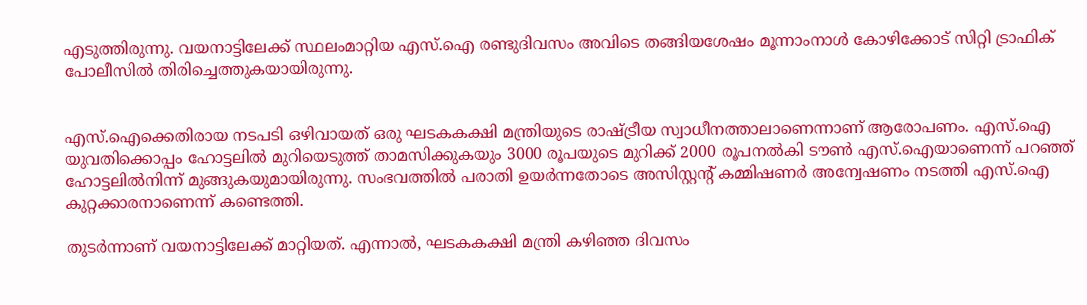എടുത്തിരുന്നു. വയനാട്ടിലേക്ക് സ്ഥലംമാറ്റിയ എസ്.ഐ രണ്ടുദിവസം അവിടെ തങ്ങിയശേഷം മൂന്നാംനാൾ കോഴിക്കോട് സിറ്റി ട്രാഫിക് പോലീസിൽ തിരിച്ചെത്തുകയായിരുന്നു.


എസ്.ഐക്കെതിരായ നടപടി ഒഴിവായത് ഒരു ഘടകകക്ഷി മന്ത്രിയുടെ രാഷ്ട്രീയ സ്വാധീനത്താലാണെന്നാണ് ആരോപണം. എസ്.ഐ യുവതിക്കൊപ്പം ഹോട്ടലിൽ മുറിയെടുത്ത് താമസിക്കുകയും 3000 രൂപയുടെ മുറിക്ക് 2000 രൂപനൽകി ടൗൺ എസ്.ഐയാണെന്ന് പറഞ്ഞ് ഹോട്ടലിൽനിന്ന് മുങ്ങുകയുമായിരുന്നു. സംഭവത്തിൽ പരാതി ഉയർന്നതോടെ അസിസ്റ്റന്റ് കമ്മിഷണർ അന്വേഷണം നടത്തി എസ്.ഐ കുറ്റക്കാരനാണെന്ന് കണ്ടെത്തി.

തുടർന്നാണ് വയനാട്ടിലേക്ക് മാറ്റിയത്. എന്നാൽ, ഘടകകക്ഷി മന്ത്രി കഴിഞ്ഞ ദിവസം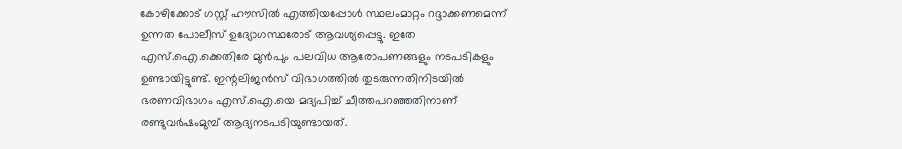കോഴിക്കോട് ഗസ്റ്റ് ഹൗസിൽ എത്തിയപ്പോൾ സ്ഥലംമാറ്റം റദ്ദാക്കണമെന്ന് ഉന്നത പോലീസ് ഉദ്യോഗസ്ഥരോട് ആവശ്യപ്പെട്ടു. ഇതേ എസ്.ഐ.ക്കെതിരേ മുൻപും പലവിധ ആരോപണങ്ങളും നടപടികളും ഉണ്ടായിട്ടുണ്ട്. ഇന്റലിജൻസ് വിഭാഗത്തിൽ തുടരുന്നതിനിടയിൽ ഭരണവിഭാഗം എസ്.ഐ.യെ മദ്യപിച്ച് ചീത്തപറഞ്ഞതിനാണ് രണ്ടുവർഷംമുമ്പ് ആദ്യനടപടിയുണ്ടായത്.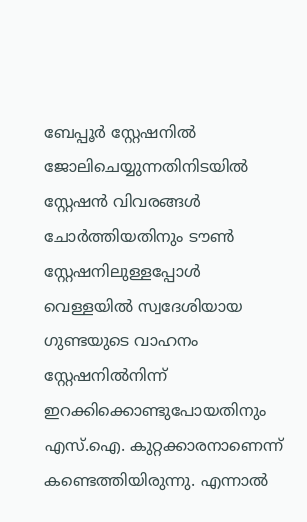ബേപ്പൂർ സ്റ്റേഷനിൽ ജോലിചെയ്യുന്നതിനിടയിൽ സ്റ്റേഷൻ വിവരങ്ങൾ ചോർത്തിയതിനും ടൗൺ സ്റ്റേഷനിലുള്ളപ്പോൾ വെള്ളയിൽ സ്വദേശിയായ ഗുണ്ടയുടെ വാഹനം സ്റ്റേഷനിൽനിന്ന് ഇറക്കിക്കൊണ്ടുപോയതിനും എസ്.ഐ. കുറ്റക്കാരനാണെന്ന് കണ്ടെത്തിയിരുന്നു. എന്നാൽ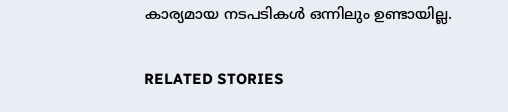കാര്യമായ നടപടികൾ ഒന്നിലും ഉണ്ടായില്ല.

RELATED STORIES